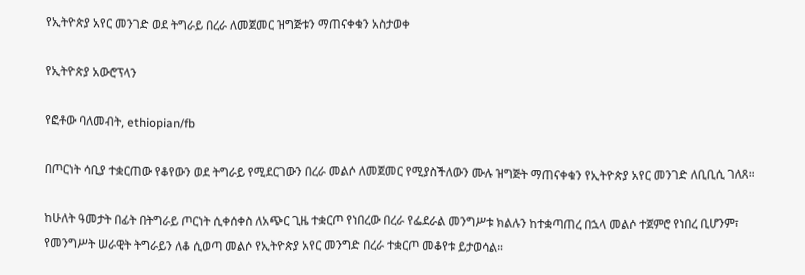የኢትዮጵያ አየር መንገድ ወደ ትግራይ በረራ ለመጀመር ዝግጅቱን ማጠናቀቁን አስታወቀ

የኢትዮጵያ አውሮፕላን

የፎቶው ባለመብት, ethiopian/fb

በጦርነት ሳቢያ ተቋርጠው የቆየውን ወደ ትግራይ የሚደርገውን በረራ መልሶ ለመጀመር የሚያስችለውን ሙሉ ዝግጅት ማጠናቀቁን የኢትዮጵያ አየር መንገድ ለቢቢሲ ገለጸ።

ከሁለት ዓመታት በፊት በትግራይ ጦርነት ሲቀሰቀስ ለአጭር ጊዜ ተቋርጦ የነበረው በረራ የፌደራል መንግሥቱ ክልሉን ከተቋጣጠረ በኋላ መልሶ ተጀምሮ የነበረ ቢሆንም፣ የመንግሥት ሠራዊት ትግራይን ለቆ ሲወጣ መልሶ የኢትዮጵያ አየር መንግድ በረራ ተቋርጦ መቆየቱ ይታወሳል።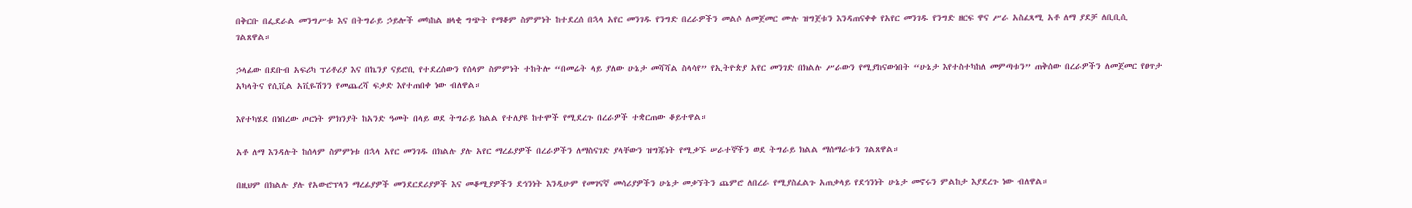በቅርቡ በፌደራል መንግሥቱ እና በትግራይ ኃይሎች መካከል ዘላቂ ግጭት የማቆም ስምምነት ከተደረሰ በኋላ አየር መንገዱ የንግድ በረራዎችን መልሶ ለመጀመር ሙሉ ዝግጀቱን እንዳጠናቀቀ የአየር መንገዱ የንግድ ዘርፍ ዋና ሥራ አስፈጻሚ አቶ ለማ ያደቻ ለቢቢሲ ገልጸዋል።

ኃላፊው በደቡብ አፍሪካ ፕሪቶሪያ እና በኬንያ ናይሮቢ የተደረሰውን የሰላም ስምምነት ተከትሎ “በመሬት ላይ ያለው ሁኔታ መሻሻል ስላሳየ” የኢትዮጵያ አየር መንገድ በክልሉ ሥራውን የሚያከናውነበት “ሁኔታ እየተስተካከለ መምጣቱን” ጠቅሰው በረራዎችን ለመጀመር የፀጥታ አካላትና የሲቪል አቪዬሽንን የመጨረሻ ፍቃድ እየተጠበቀ ነው ብለዋል።

እየተካሄደ በነበረው ጦርነት ምክንያት ከአንድ ዓመት በላይ ወደ ትግራይ ክልል የተለያዩ ከተሞች የሚደረጉ በረራዎች ተቋርጠው ቆይተዋል።

አቶ ለማ እንዳሉት ከሰላም ስምምነቱ በኋላ አየር መንገዱ በክልሉ ያሉ አየር ማረፊያዎች በረራዎችን ለማስናገድ ያላቸውን ዝግጁነት የሚቃኙ ሠራተኞችን ወደ ትግራይ ክልል ማሰማራቱን ገልጸዋል።

በዚህም በክልሉ ያሉ የአውሮፕላን ማረፊያዎች መንደርደሪያዎች እና መቆሚያዎችን ደኅንነት እንዲሁም የመገናኛ መሳሪያዎችን ሁኔታ መቃኘትን ጨምሮ ለበረራ የሚያስፈልጉ አጠቃላይ የደኅንነት ሁኔታ መኖሩን ምልከታ እያደረጉ ነው ብለዋል።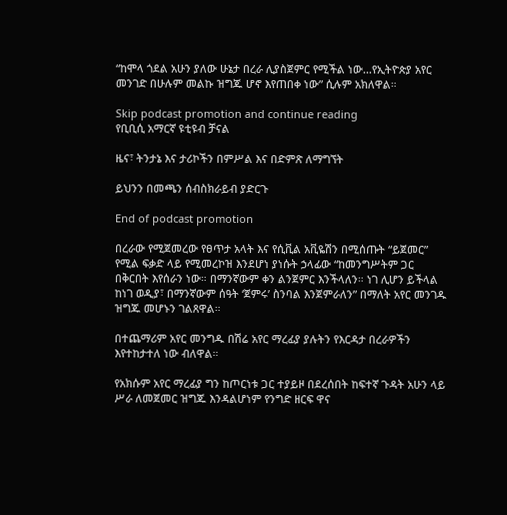“ከሞላ ጎደል አሁን ያለው ሁኔታ በረራ ሊያስጀምር የሚችል ነው...የኢትዮጵያ አየር መንገድ በሁሉም መልኩ ዝግጁ ሆኖ እየጠበቀ ነው” ሲሉም አክለዋል።

Skip podcast promotion and continue reading
የቢቢሲ አማርኛ ዩቲዩብ ቻናል

ዜና፣ ትንታኔ እና ታሪኮችን በምሥል እና በድምጽ ለማግኘት

ይህንን በመጫን ሰብስክራይብ ያድርጉ

End of podcast promotion

በረራው የሚጀመረው የፀጥታ አላት እና የሲቪል አቪዬሽን በሚሰጡት “ይጀመር” የሚል ፍቃድ ላይ የሚመረኮዝ እንደሆነ ያነሱት ኃላፊው “ከመንግሥትም ጋር በቅርበት እየሰራን ነው። በማንኛውም ቀን ልንጀምር እንችላለን። ነገ ሊሆን ይችላል ከነገ ወዲያ፣ በማንኛውም ሰዓት ‘ጀምሩ’ ስንባል እንጀምራለን” በማለት አየር መንገዱ ዝግጁ መሆኑን ገልጸዋል።

በተጨማሪም አየር መንግዱ በሽሬ አየር ማረፊያ ያሉትን የእርዳታ በረራዎችን እየተከታተለ ነው ብለዋል።

የአክሱም አየር ማረፊያ ግን ከጦርነቱ ጋር ተያይዞ በደረሰበት ከፍተኛ ጉዳት አሁን ላይ ሥራ ለመጀመር ዝግጁ እንዳልሆነም የንግድ ዘርፍ ዋና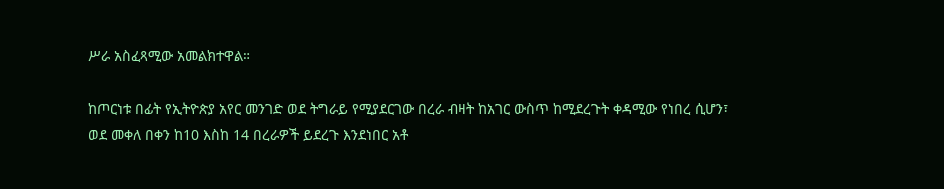ሥራ አስፈጻሚው አመልክተዋል።

ከጦርነቱ በፊት የኢትዮጵያ አየር መንገድ ወደ ትግራይ የሚያደርገው በረራ ብዛት ከአገር ውስጥ ከሚደረጉት ቀዳሚው የነበረ ሲሆን፣ ወደ መቀለ በቀን ከ10 እስከ 14 በረራዎች ይደረጉ እንደነበር አቶ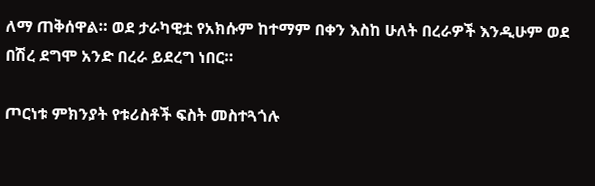ለማ ጠቅሰዋል። ወደ ታራካዊቷ የአክሱም ከተማም በቀን እስከ ሁለት በረራዎች እንዲሁም ወደ በሽረ ደግሞ አንድ በረራ ይደረግ ነበር።

ጦርነቱ ምክንያት የቱሪስቶች ፍስት መስተጓጎሉ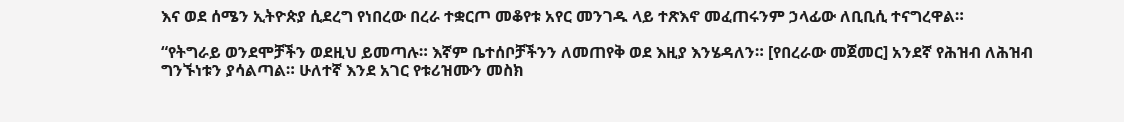እና ወደ ሰሜን ኢትዮጵያ ሲደረግ የነበረው በረራ ተቋርጦ መቆየቱ አየር መንገዱ ላይ ተጽእኖ መፈጠሩንም ኃላፊው ለቢቢሲ ተናግረዋል።

“የትግራይ ወንደሞቻችን ወደዚህ ይመጣሉ። እኛም ቤተሰቦቻችንን ለመጠየቅ ወደ እዚያ እንሄዳለን። [የበረራው መጀመር] አንደኛ የሕዝብ ለሕዝብ ግንኙነቱን ያሳልጣል። ሁለተኛ እንደ አገር የቱሪዝሙን መስክ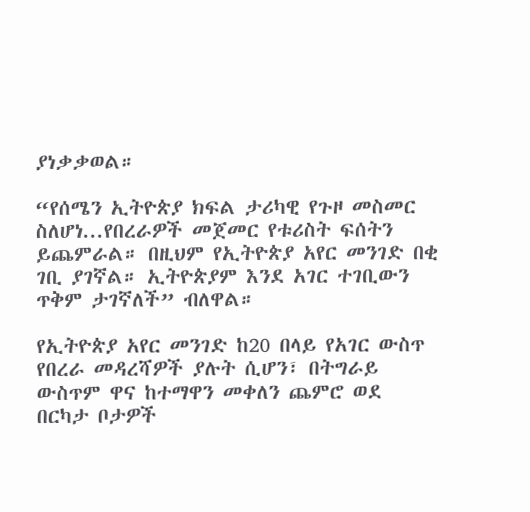ያነቃቃወል።

“የሰሜን ኢትዮጵያ ክፍል ታሪካዊ የጉዞ መስመር ስለሆነ...የበረራዎች መጀመር የቱሪስት ፍሰትን ይጨምራል። በዚህም የኢትዮጵያ አየር መንገድ በቂ ገቢ ያገኛል። ኢትዮጵያም እንደ አገር ተገቢውን ጥቅም ታገኛለች” ብለዋል።

የኢትዮጵያ አየር መንገድ ከ20 በላይ የአገር ውስጥ የበረራ መዳረሻዎች ያሉት ሲሆን፣ በትግራይ ውስጥም ዋና ከተማዋን መቀለን ጨምሮ ወደ በርካታ ቦታዎች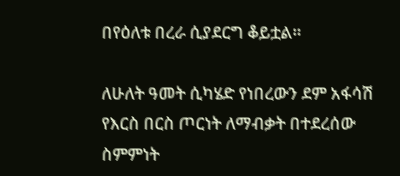በየዕለቱ በረራ ሲያደርግ ቆይቷል።

ለሁለት ዓመት ሲካሄድ የነበረውን ደም አፋሳሽ የእርስ በርስ ጦርነት ለማብቃት በተደረሰው ስምምነት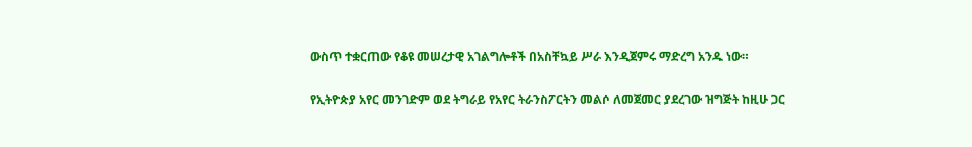ውስጥ ተቋርጠው የቆዩ መሠረታዊ አገልግሎቶች በአስቸኳይ ሥራ እንዲጀምሩ ማድረግ አንዱ ነው።

የኢትዮጵያ አየር መንገድም ወደ ትግራይ የአየር ትራንስፖርትን መልሶ ለመጀመር ያደረገው ዝግጅት ከዚሁ ጋር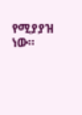የሚያያዝ ነው።